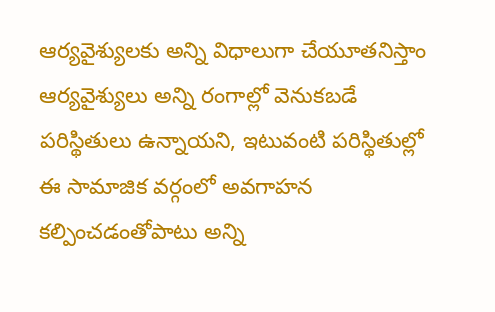ఆర్యవైశ్యులకు అన్ని విధాలుగా చేయూతనిస్తాం
ఆర్యవైశ్యులు అన్ని రంగాల్లో వెనుకబడే పరిస్థితులు ఉన్నాయని, ఇటువంటి పరిస్థితుల్లో ఈ సామాజిక వర్గంలో అవగాహన కల్పించడంతోపాటు అన్ని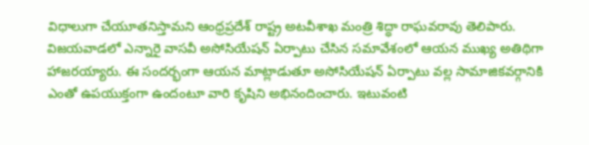విధాలుగా చేయూతనిస్తామని ఆంధ్రప్రదేశ్ రాష్ట్ర అటవీశాఖ మంత్రి శిద్ధా రాఘవరావు తెలిపారు. విజయవాడలో ఎన్నారై వాసవీ అసోసియేషన్ ఏర్పాటు చేసిన సమావేశంలో ఆయన ముఖ్య అతిథిగా హాజరయ్యారు. ఈ సందర్భంగా ఆయన మాట్లాడుతూ అసోసియేషన్ ఏర్పాటు వల్ల సామాజికవర్గానికి ఎంతో ఉపయుక్తంగా ఉందంటూ వారి కృషిని అభినందించారు. ఇటువంటి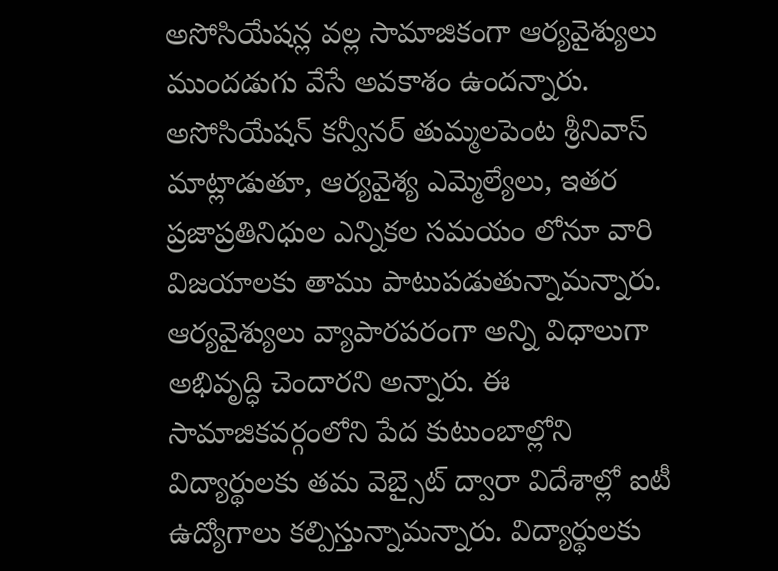అసోసియేషన్ల వల్ల సామాజికంగా ఆర్యవైశ్యులు ముందడుగు వేసే అవకాశం ఉందన్నారు. అసోసియేషన్ కన్వీనర్ తుమ్మలపెంట శ్రీనివాస్ మాట్లాడుతూ, ఆర్యవైశ్య ఎమ్మెల్యేలు, ఇతర ప్రజాప్రతినిధుల ఎన్నికల సమయం లోనూ వారి విజయాలకు తాము పాటుపడుతున్నామన్నారు. ఆర్యవైశ్యులు వ్యాపారపరంగా అన్ని విధాలుగా అభివృద్ధి చెందారని అన్నారు. ఈ సామాజికవర్గంలోని పేద కుటుంబాల్లోని విద్యార్థులకు తమ వెబ్సైట్ ద్వారా విదేశాల్లో ఐటీ
ఉద్యోగాలు కల్పిస్తున్నామన్నారు. విద్యార్థులకు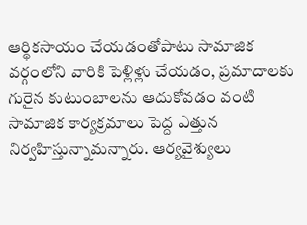ఆర్థికసాయం చేయడంతోపాటు సామాజిక వర్గంలోని వారికి పెళ్లిళ్లు చేయడం, ప్రమాదాలకు గురైన కుటుంబాలను ఆదుకోవడం వంటి సామాజిక కార్యక్రమాలు పెద్ద ఎత్తున నిర్వహిస్తున్నామన్నారు. ఆర్యవైశ్యులు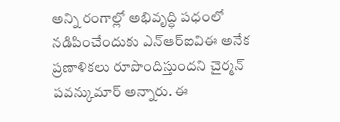అన్ని రంగాల్లో అభివృద్ధి పధంలో నడిపించేందుకు ఎన్ఆర్ఐవిఈ అనేక ప్రణాళికలు రూపొందిస్తుందని చైర్మన్ పవన్కుమార్ అన్నారు. ఈ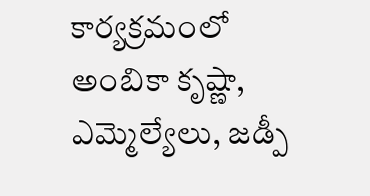కార్యక్రమంలో అంబికా కృష్ణా, ఎమ్మెల్యేలు, జడ్పీ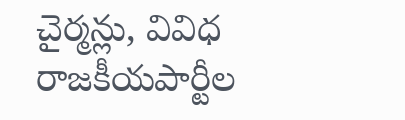చైర్మన్లు, వివిధ రాజకీయపార్టీల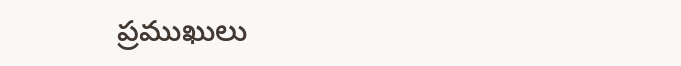ప్రముఖులు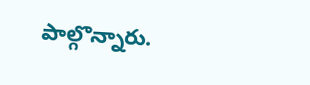పాల్గొన్నారు.